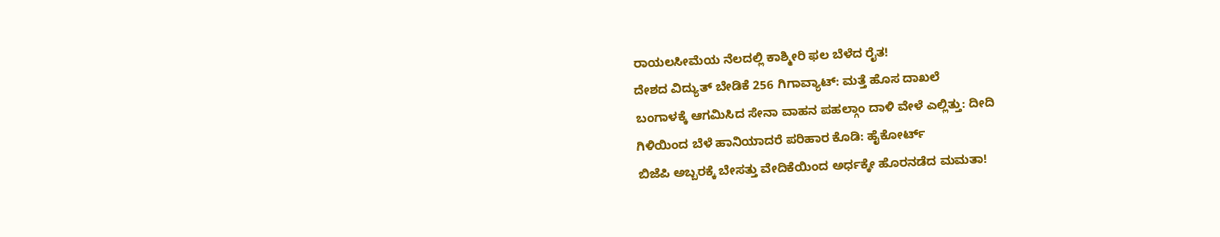ರಾಯಲಸೀಮೆಯ ನೆಲದಲ್ಲಿ ಕಾಶ್ಮೀರಿ ಫಲ ಬೆಳೆದ ರೈತ!
ದೇಶದ ವಿದ್ಯುತ್ ಬೇಡಿಕೆ 256 ಗಿಗಾವ್ಯಾಟ್: ಮತ್ತೆ ಹೊಸ ದಾಖಲೆ
ಬಂಗಾಳಕ್ಕೆ ಆಗಮಿಸಿದ ಸೇನಾ ವಾಹನ ಪಹಲ್ಗಾಂ ದಾಳಿ ವೇಳೆ ಎಲ್ಲಿತ್ತು: ದೀದಿ
ಗಿಳಿಯಿಂದ ಬೆಳೆ ಹಾನಿಯಾದರೆ ಪರಿಹಾರ ಕೊಡಿ: ಹೈಕೋರ್ಟ್
ಬಿಜೆಪಿ ಅಬ್ಬರಕ್ಕೆ ಬೇಸತ್ತು ವೇದಿಕೆಯಿಂದ ಅರ್ಧಕ್ಕೇ ಹೊರನಡೆದ ಮಮತಾ!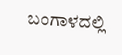ಬಂಗಾಳದಲ್ಲಿ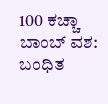100 ಕಚ್ಚಾ ಬಾಂಬ್ ವಶ: ಬಂಧಿತ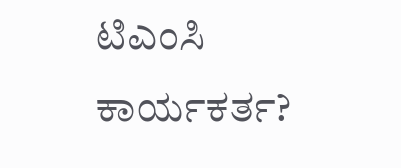ಟಿಎಂಸಿ ಕಾರ್ಯಕರ್ತ?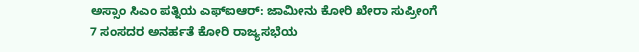ಅಸ್ಸಾಂ ಸಿಎಂ ಪತ್ನಿಯ ಎಫ್ಐಆರ್: ಜಾಮೀನು ಕೋರಿ ಖೇರಾ ಸುಪ್ರೀಂಗೆ
7 ಸಂಸದರ ಅನರ್ಹತೆ ಕೋರಿ ರಾಜ್ಯಸಭೆಯ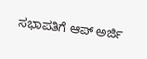ಸಭಾಪತಿಗೆ ಆಪ್ ಅರ್ಜಿ